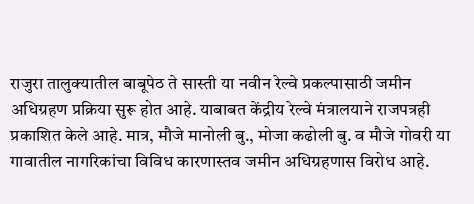राजुरा तालुक्यातील बाबूपेठ ते सास्ती या नवीन रेल्वे प्रकल्पासाठी जमीन अधिग्रहण प्रक्रिया सुरू होत आहे. याबाबत केंद्रीय रेल्वे मंत्रालयाने राजपत्रही प्रकाशित केले आहे. मात्र, मौजे मानोली बु., मोजा कढोली बु. व मौजे गोवरी या गावातील नागरिकांचा विविध कारणास्तव जमीन अधिग्रहणास विरोध आहे.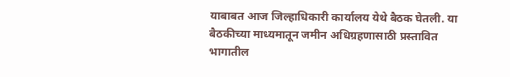याबाबत आज जिल्हाधिकारी कार्यालय येथे बैठक घेतली. या बैठकीच्या माध्यमातून जमीन अधिग्रहणासाठी प्रस्तावित भागातील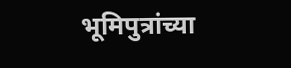भूमिपुत्रांच्या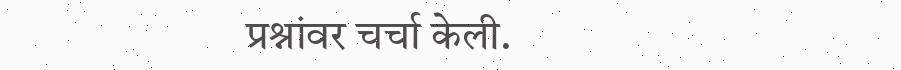प्रश्नांवर चर्चा केली.